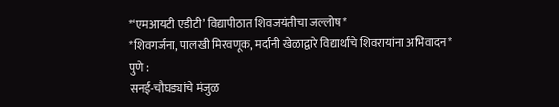*‘एमआयटी एडीटी’ विद्यापीठात शिवजयंतीचा जल्लोष*
*शिवगर्जना, पालखी मिरवणूक, मर्दानी खेळाद्वारे विद्यार्थांचे शिवरायांना अभिवादन*
पुणे :
सनई-चौघड्यांचे मंजुळ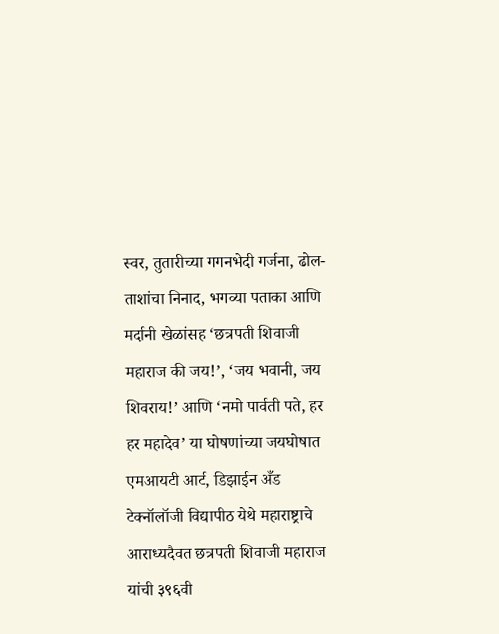स्वर, तुतारीच्या गगनभेदी गर्जना, ढोल-ताशांचा निनाद, भगव्या पताका आणि मर्दानी खेळांसह ‘छत्रपती शिवाजी महाराज की जय!’, ‘जय भवानी, जय शिवराय!’ आणि ‘नमो पार्वती पते, हर हर महादेव’ या घोषणांच्या जयघोषात एमआयटी आर्ट, डिझाईन अँड टेक्नॉलॉजी विद्यापीठ येथे महाराष्ट्राचे आराध्यदैवत छत्रपती शिवाजी महाराज यांची ३९६वी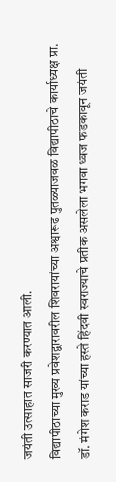जयंती उत्साहात साजरी करण्यात आली.
विद्यापीठाच्या मुख्य प्रवेशद्वारावरील शिवरायांच्या अश्वारूढ पुतळ्याजवळ विद्यापीठाचे कार्याध्यक्ष प्रा. डॉ. मंगेश कराड यांच्या हस्ते हिंदवी स्वराज्याचे प्रतीक असलेला भगवा ध्वज फडकावून जयंती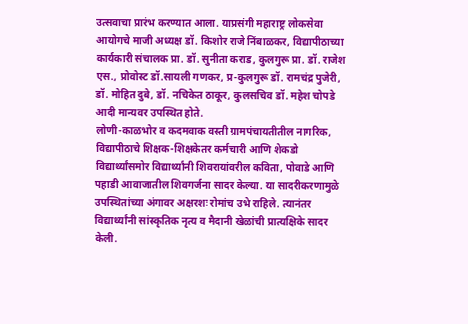उत्सवाचा प्रारंभ करण्यात आला. याप्रसंगी महाराष्ट्र लोकसेवा आयोगचे माजी अध्यक्ष डॉ. किशोर राजे निंबाळकर, विद्यापीठाच्या कार्यकारी संचालक प्रा. डॉ. सुनीता कराड, कुलगुरू प्रा. डॉ. राजेश एस., प्रोवोस्ट डॉ.सायली गणकर, प्र-कुलगुरू डॉ. रामचंद्र पुजेरी, डॉ. मोहित दुबे, डॉ. नचिकेत ठाकूर, कुलसचिव डॉ. महेश चोपडे आदी मान्यवर उपस्थित होते.
लोणी-काळभोर व कदमवाक वस्ती ग्रामपंचायतीतील नागरिक, विद्यापीठाचे शिक्षक-शिक्षकेतर कर्मचारी आणि शेकडो विद्यार्थ्यांसमोर विद्यार्थ्यांनी शिवरायांवरील कविता, पोवाडे आणि पहाडी आवाजातील शिवगर्जना सादर केल्या. या सादरीकरणामुळे उपस्थितांच्या अंगावर अक्षरशः रोमांच उभे राहिले. त्यानंतर विद्यार्थ्यांनी सांस्कृतिक नृत्य व मैदानी खेळांची प्रात्यक्षिके सादर केली.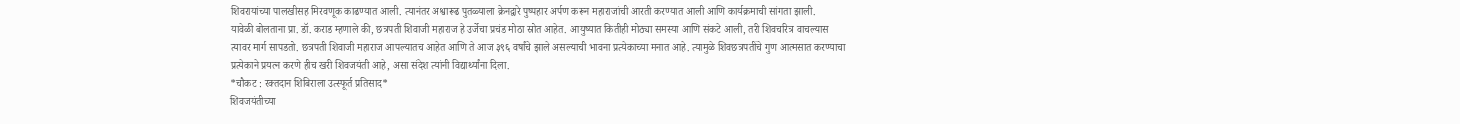शिवरायांच्या पालखीसह मिरवणूक काढण्यात आली. त्यानंतर अश्वारूढ पुतळ्याला क्रेनद्वारे पुष्पहार अर्पण करून महाराजांची आरती करण्यात आली आणि कार्यक्रमाची सांगता झाली.
यावेळी बोलताना प्रा. डॉ. कराड म्हणाले की, छत्रपती शिवाजी महाराज हे उर्जेचा प्रचंड मोठा स्रोत आहेत. आयुष्यात कितीही मोठ्या समस्या आणि संकटे आली, तरी शिवचरित्र वाचल्यास त्यावर मार्ग सापडतो. छत्रपती शिवाजी महाराज आपल्यातच आहेत आणि ते आज ३९६ वर्षांचे झाले असल्याची भावना प्रत्येकाच्या मनात आहे. त्यामुळे शिवछत्रपतींचे गुण आत्मसात करण्याचा प्रत्येकाने प्रयत्न करणे हीच खरी शिवजयंती आहे, असा संदेश त्यांनी विद्यार्थ्यांना दिला.
*चौकट : रक्तदान शिबिराला उत्स्फूर्त प्रतिसाद*
शिवजयंतीच्या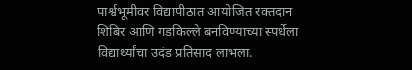पार्श्वभूमीवर विद्यापीठात आयोजित रक्तदान शिबिर आणि गडकिल्ले बनविण्याच्या स्पर्धेला विद्यार्थ्यांचा उदंड प्रतिसाद लाभला.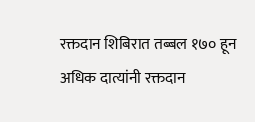रक्तदान शिबिरात तब्बल १७० हून अधिक दात्यांनी रक्तदान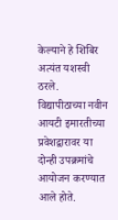केल्याने हे शिबिर अत्यंत यशस्वी ठरले. विद्यापीठाच्या नवीन आयटी इमारतीच्या प्रवेशद्वारावर या दोन्ही उपक्रमांचे आयोजन करण्यात आले होते.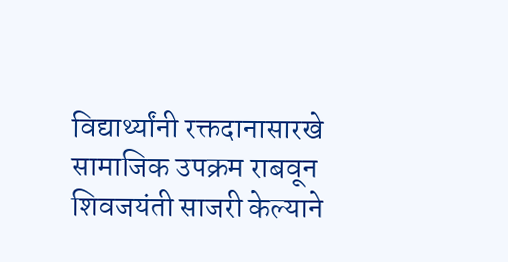विद्यार्थ्यांनी रक्तदानासारखे सामाजिक उपक्रम राबवून शिवजयंती साजरी केल्याने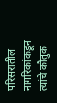परिसरातील नागरिकांकडून त्यांचे कौतुक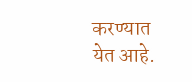करण्यात येत आहे.